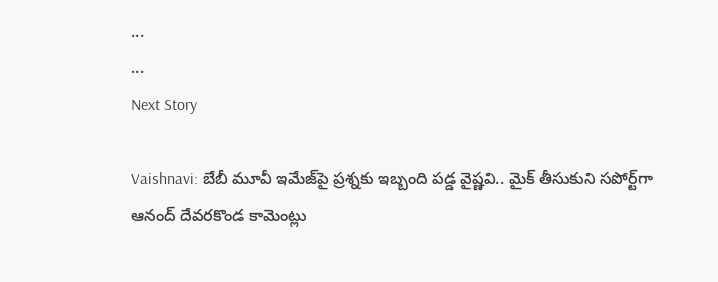...
...
Next Story

Vaishnavi: బేబీ మూవీ ఇమేజ్‌పై ప్ర‌శ్న‌కు ఇబ్బంది పడ్డ వైష్ణ‌వి.. మైక్ తీసుకుని స‌పోర్ట్‌గా ఆనంద్ దేవ‌రకొండ కామెంట్లు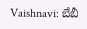Vaishnavi: బేబీ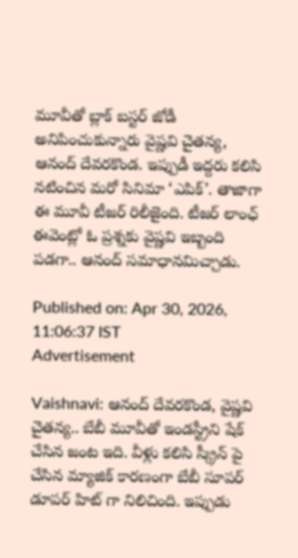మూవీతో బ్లాక్ బస్టర్ జోడీ అనిపించుకున్నారు వైష్ణవి చైతన్య, ఆనంద్ దేవరకొండ. ఇప్పుడీ ఇద్దరు కలిసి నటించిన మరో సినిమా ‘ఎపిక్’. తాజాగా ఈ మూవీ టీజర్ రిలీజైంది. టీజర్ లాంఛ్ ఈవెంట్లో ఓ ప్రశ్నకు వైష్ణవి ఇబ్బంది పడగా.. ఆనంద్ సమాధానమిచ్చాడు.

Published on: Apr 30, 2026, 11:06:37 IST
Advertisement

Vaishnavi: ఆనంద్ దేవరకొండ, వైష్ణవి చైతన్య.. బేబీ మూవీతో ఇండస్ట్రీని షేక్ చేసిన జంట ఇది. వీళ్లు కలిసి స్క్రీన్ పై చేసిన మ్యాజిక్ కారణంగా బేబీ సూపర్ డూపర్ హిట్ గా నిలిచింది. ఇప్పుడు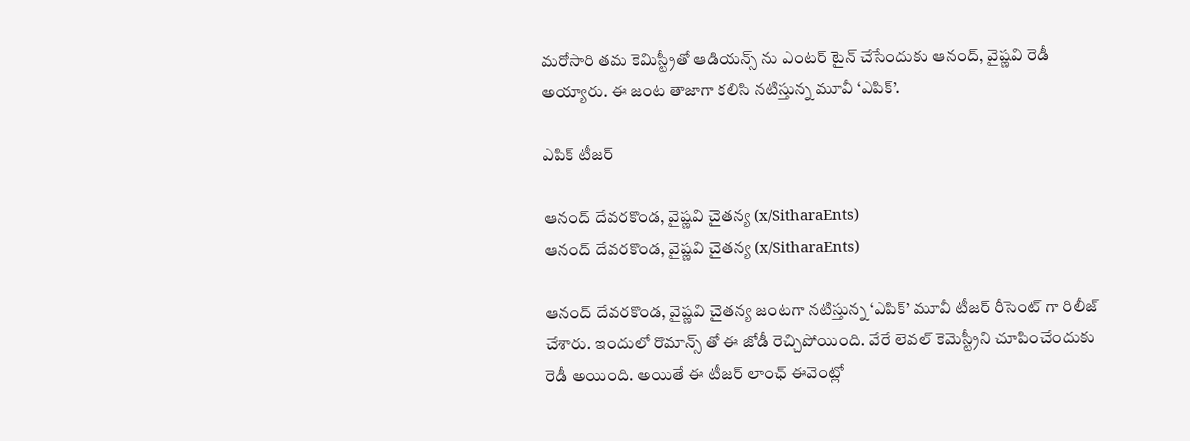మరోసారి తమ కెమిస్ట్రీతో ఆడియన్స్ ను ఎంటర్ టైన్ చేసేందుకు ఆనంద్, వైష్ణవి రెడీ అయ్యారు. ఈ జంట తాజాగా కలిసి నటిస్తున్న మూవీ ‘ఎపిక్’.

ఎపిక్ టీజర్

ఆనంద్ దేవరకొండ, వైష్ణవి చైతన్య (x/SitharaEnts)
ఆనంద్ దేవరకొండ, వైష్ణవి చైతన్య (x/SitharaEnts)

ఆనంద్ దేవరకొండ, వైష్ణవి చైతన్య జంటగా నటిస్తున్న ‘ఎపిక్’ మూవీ టీజర్ రీసెంట్ గా రిలీజ్ చేశారు. ఇందులో రొమాన్స్ తో ఈ జోడీ రెచ్చిపోయింది. వేరే లెవల్ కెమెస్ట్రీని చూపించేందుకు రెడీ అయింది. అయితే ఈ టీజర్ లాంఛ్ ఈవెంట్లో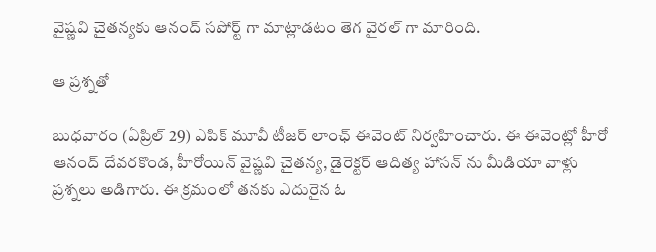వైష్ణవి చైతన్యకు ఆనంద్ సపోర్ట్ గా మాట్లాడటం తెగ వైరల్ గా మారింది.

ఆ ప్రశ్నతో

బుధవారం (ఏప్రిల్ 29) ఎపిక్ మూవీ టీజర్ లాంఛ్ ఈవెంట్ నిర్వహించారు. ఈ ఈవెంట్లో హీరో ఆనంద్ దేవరకొండ, హీరోయిన్ వైష్ణవి చైతన్య, డైరెక్టర్ ఆదిత్య హాసన్ ను మీడియా వాళ్లు ప్రశ్నలు అడిగారు. ఈ క్రమంలో తనకు ఎదురైన ఓ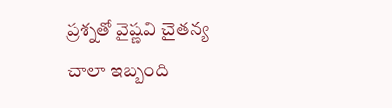ప్రశ్నతో వైష్ణవి చైతన్య చాలా ఇబ్బంది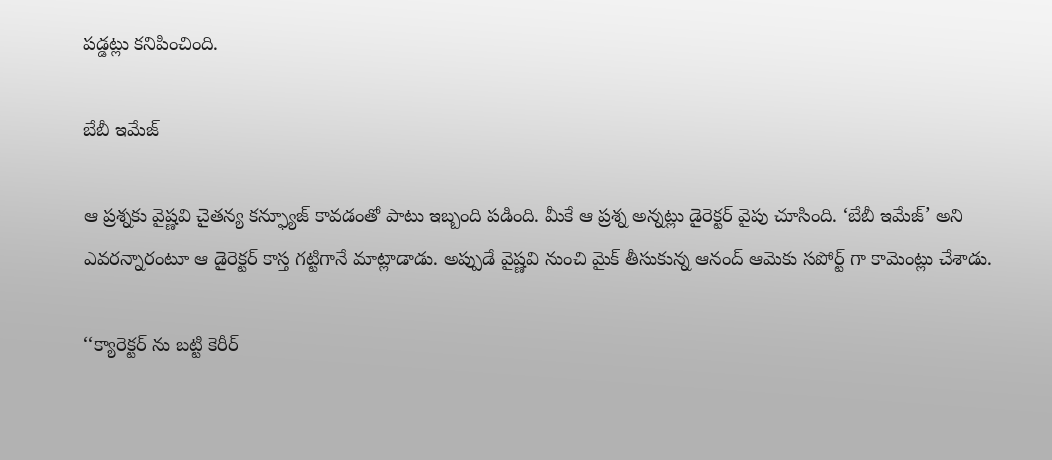పడ్డట్లు కనిపించింది.

బేబీ ఇమేజ్

ఆ ప్రశ్నకు వైష్ణవి చైతన్య కన్ఫ్యూజ్ కావడంతో పాటు ఇబ్బంది పడింది. మీకే ఆ ప్రశ్న అన్నట్లు డైరెక్టర్ వైపు చూసింది. ‘బేబీ ఇమేజ్’ అని ఎవరన్నారంటూ ఆ డైరెక్టర్ కాస్త గట్టిగానే మాట్లాడాడు. అప్పుడే వైష్ణవి నుంచి మైక్ తీసుకున్న ఆనంద్ ఆమెకు సపోర్ట్ గా కామెంట్లు చేశాడు.

‘‘క్యారెక్టర్ ను బట్టి కెరీర్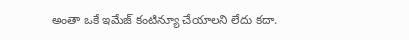అంతా ఒకే ఇమేజ్ కంటిన్యూ చేయాలని లేదు కదా.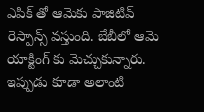ఎపిక్ తో ఆమెకు పాజిటివ్ రెస్పాన్స్ వస్తుంది. బేబీలో ఆమె యాక్టింగ్ కు మెచ్చుకున్నారు. ఇప్పుడు కూడా అలాంటి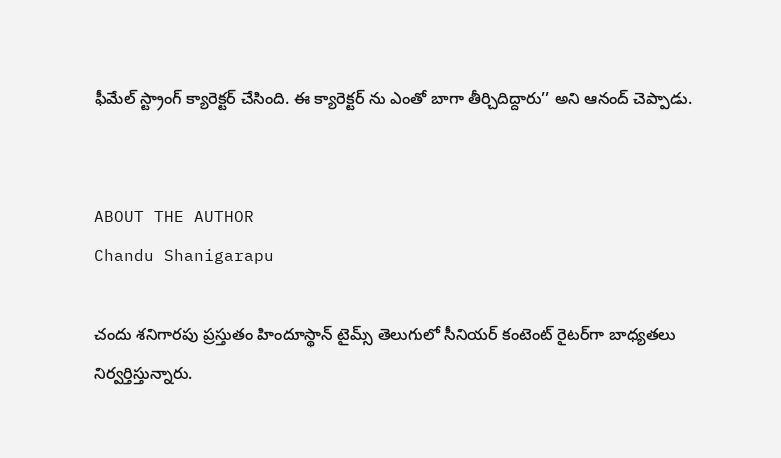ఫీమేల్ స్ట్రాంగ్ క్యారెక్టర్ చేసింది. ఈ క్యారెక్టర్ ను ఎంతో బాగా తీర్చిదిద్దారు’’ అని ఆనంద్ చెప్పాడు.


ABOUT THE AUTHOR
Chandu Shanigarapu

చందు శనిగారపు ప్రస్తుతం హిందూస్థాన్ టైమ్స్ తెలుగులో సీనియర్ కంటెంట్ రైట‌ర్‌గా బాధ్యతలు నిర్వర్తిస్తున్నారు.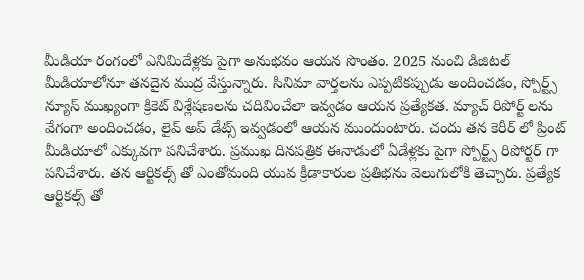మీడియా రంగంలో ఎనిమిదేళ్లకు పైగా అనుభవం ఆయన సొంతం. 2025 నుంచి డిజిటల్ మీడియాలోనూ తనదైన ముద్ర వేస్తున్నారు. సినిమా వార్తలను ఎప్పటికప్పుడు అందించడం, స్పోర్ట్స్ న్యూస్ ముఖ్యంగా క్రికెట్ విశ్లేషణలను చదివించేలా ఇవ్వడం ఆయన ప్రత్యేకత. మ్యాచ్ రిపోర్ట్ లను వేగంగా అందించడం, లైవ్ అప్ డేట్స్ ఇవ్వడంలో ఆయన ముందుంటారు. చందు తన కెరీర్ లో ప్రింట్ మీడియాలో ఎక్కువగా పనిచేశారు. ప్రముఖ దినపత్రిక ఈనాడులో ఏడేళ్లకు పైగా స్పోర్ట్స్ రిపోర్టర్ గా పనిచేశారు. తన ఆర్టికల్స్ తో ఎంతోమంది యువ క్రీడాకారుల ప్రతిభను వెలుగులోకి తెచ్చారు. ప్రత్యేక ఆర్టికల్స్ తో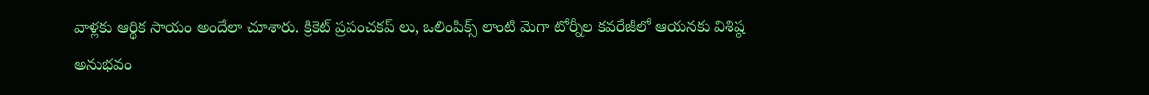వాళ్లకు ఆర్థిక సాయం అందేలా చూశారు. క్రికెట్ ప్రపంచకప్ లు, ఒలింపిక్స్ లాంటి మెగా టోర్నీల కవరేజీలో ఆయనకు విశిష్ఠ అనుభవం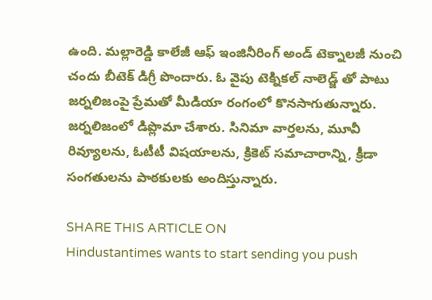ఉంది. మల్లారెడ్డి కాలేజీ ఆఫ్ ఇంజినీరింగ్ అండ్ టెక్నాలజీ నుంచి చందు బీటెక్ డిగ్రీ పొందారు. ఓ వైపు టెక్నికల్ నాలెడ్జ్ తో పాటు జర్నలిజంపై ప్రేమతో మీడియా రంగంలో కొనసాగుతున్నారు. జర్నలిజంలో డిప్లొమా చేశారు. సినిమా వార్తలను, మూవీ రివ్యూలను, ఓటీటీ విషయాలను, క్రికెట్ సమాచారాన్ని, క్రీడా సంగతులను పాఠకులకు అందిస్తున్నారు.

SHARE THIS ARTICLE ON
Hindustantimes wants to start sending you push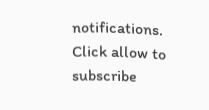notifications. Click allow to subscribe